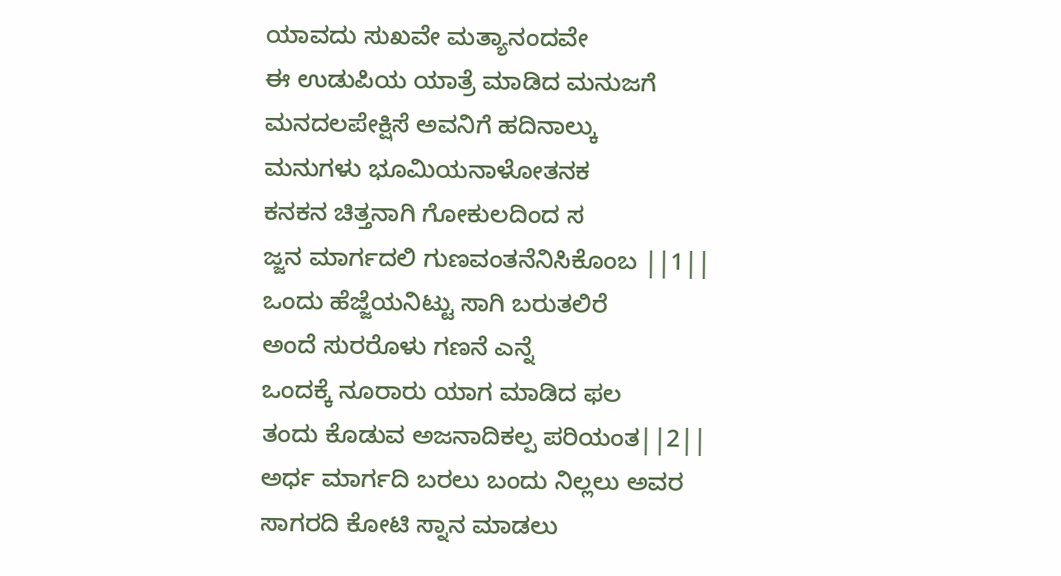ಯಾವದು ಸುಖವೇ ಮತ್ಯಾನಂದವೇ
ಈ ಉಡುಪಿಯ ಯಾತ್ರೆ ಮಾಡಿದ ಮನುಜಗೆ
ಮನದಲಪೇಕ್ಷಿಸೆ ಅವನಿಗೆ ಹದಿನಾಲ್ಕು
ಮನುಗಳು ಭೂಮಿಯನಾಳೋತನಕ
ಕನಕನ ಚಿತ್ತನಾಗಿ ಗೋಕುಲದಿಂದ ಸ
ಜ್ಜನ ಮಾರ್ಗದಲಿ ಗುಣವಂತನೆನಿಸಿಕೊಂಬ ||1||
ಒಂದು ಹೆಜ್ಜೆಯನಿಟ್ಟು ಸಾಗಿ ಬರುತಲಿರೆ
ಅಂದೆ ಸುರರೊಳು ಗಣನೆ ಎನ್ನೆ
ಒಂದಕ್ಕೆ ನೂರಾರು ಯಾಗ ಮಾಡಿದ ಫಲ
ತಂದು ಕೊಡುವ ಅಜನಾದಿಕಲ್ಪ ಪರಿಯಂತ||2||
ಅರ್ಧ ಮಾರ್ಗದಿ ಬರಲು ಬಂದು ನಿಲ್ಲಲು ಅವರ
ಸಾಗರದಿ ಕೋಟಿ ಸ್ನಾನ ಮಾಡಲು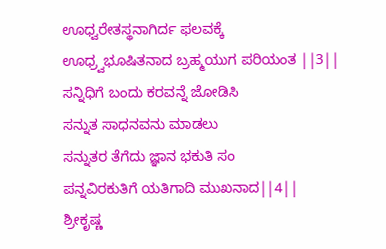ಊಧ್ವರೇತಸ್ಥನಾಗಿರ್ದ ಫಲವಕ್ಕೆ
ಊಧ್ರ್ವಭೂಷಿತನಾದ ಬ್ರಹ್ಮಯುಗ ಪರಿಯಂತ ||3||
ಸನ್ನಿಧಿಗೆ ಬಂದು ಕರವನ್ನೆ ಜೋಡಿಸಿ
ಸನ್ನುತ ಸಾಧನವನು ಮಾಡಲು
ಸನ್ನುತರ ತೆಗೆದು ಜ್ಞಾನ ಭಕುತಿ ಸಂ
ಪನ್ನವಿರಕುತಿಗೆ ಯತಿಗಾದಿ ಮುಖನಾದ||4||
ಶ್ರೀಕೃಷ್ಣ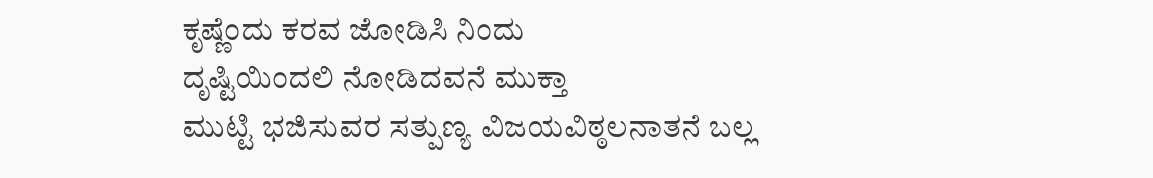ಕೃಷ್ಣೆಂದು ಕರವ ಜೋಡಿಸಿ ನಿಂದು
ದೃಷ್ಟಿಯಿಂದಲಿ ನೋಡಿದವನೆ ಮುಕ್ತಾ
ಮುಟ್ಟಿ ಭಜಿಸುವರ ಸತ್ಪುಣ್ಯ ವಿಜಯವಿಠ್ಠಲನಾತನೆ ಬಲ್ಲ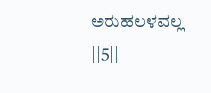ಅರುಹಲಳವಲ್ಲ ||5||